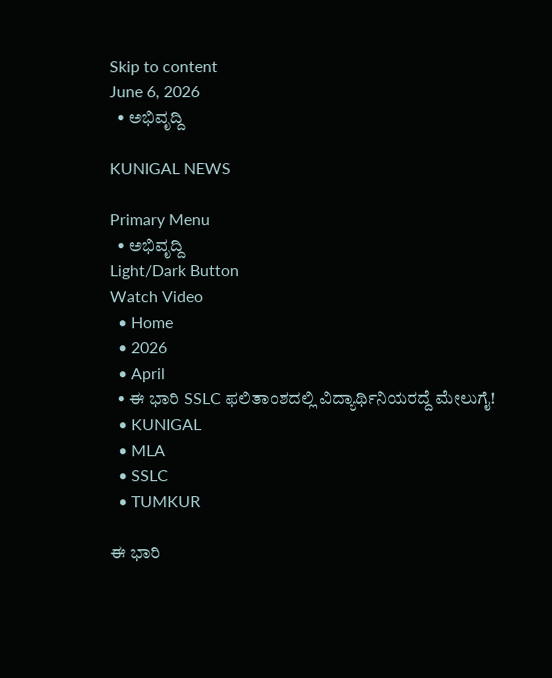Skip to content
June 6, 2026
  • ಅಭಿವೃದ್ದಿ

KUNIGAL NEWS

Primary Menu
  • ಅಭಿವೃದ್ದಿ
Light/Dark Button
Watch Video
  • Home
  • 2026
  • April
  • ಈ ಭಾರಿ SSLC ಫಲಿತಾಂಶದಲ್ಲಿ ವಿದ್ಯಾರ್ಥಿನಿಯರದ್ದೆ ಮೇಲುಗೈ!
  • KUNIGAL
  • MLA
  • SSLC
  • TUMKUR

ಈ ಭಾರಿ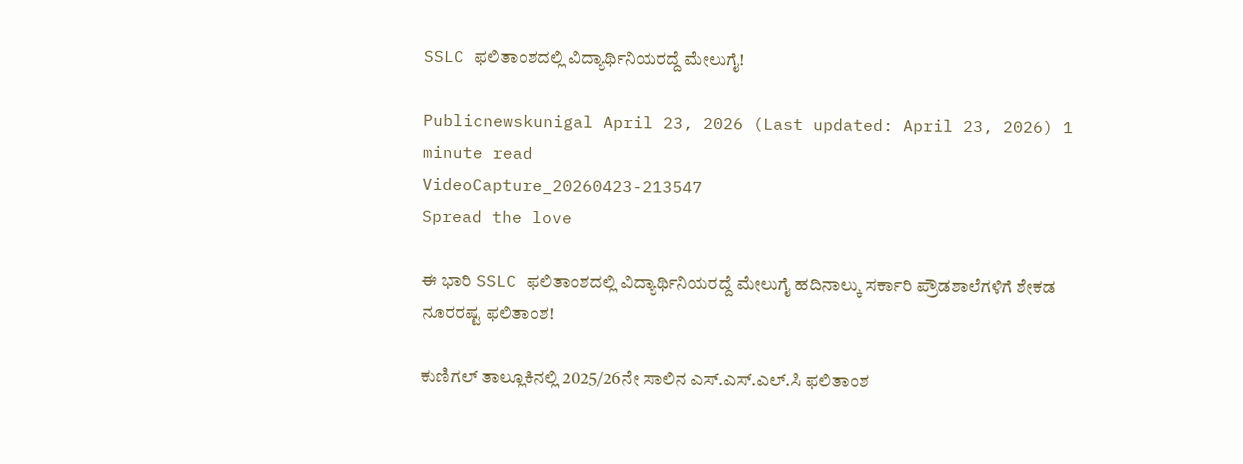SSLC ಫಲಿತಾಂಶದಲ್ಲಿ ವಿದ್ಯಾರ್ಥಿನಿಯರದ್ದೆ ಮೇಲುಗೈ!

Publicnewskunigal April 23, 2026 (Last updated: April 23, 2026) 1 minute read
VideoCapture_20260423-213547
Spread the love

ಈ ಭಾರಿ SSLC ಫಲಿತಾಂಶದಲ್ಲಿ ವಿದ್ಯಾರ್ಥಿನಿಯರದ್ದೆ ಮೇಲುಗೈ ಹದಿನಾಲ್ಕು ಸರ್ಕಾರಿ ಪ್ರೌಡಶಾಲೆಗಳಿಗೆ ಶೇಕಡ ನೂರರಷ್ಟ ಫಲಿತಾಂಶ!

ಕುಣಿಗಲ್ ತಾಲ್ಲೂಕಿನಲ್ಲಿ 2025/26ನೇ ಸಾಲಿನ ಎಸ್.ಎಸ್.ಎಲ್.ಸಿ ಫಲಿತಾಂಶ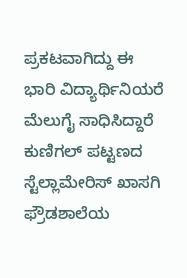ಪ್ರಕಟವಾಗಿದ್ದು ಈ ಭಾರಿ ವಿದ್ಯಾರ್ಥಿನಿಯರೆ ಮೆಲುಗೈ ಸಾಧಿಸಿದ್ದಾರೆ ಕುಣಿಗಲ್ ಪಟ್ಟಣದ ಸ್ಟೆಲ್ಲಾಮೇರಿಸ್ ಖಾಸಗಿ ಫ್ರೌಡಶಾಲೆಯ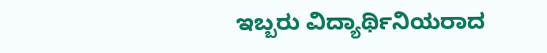ಇಬ್ಬರು ವಿದ್ಯಾರ್ಥಿನಿಯರಾದ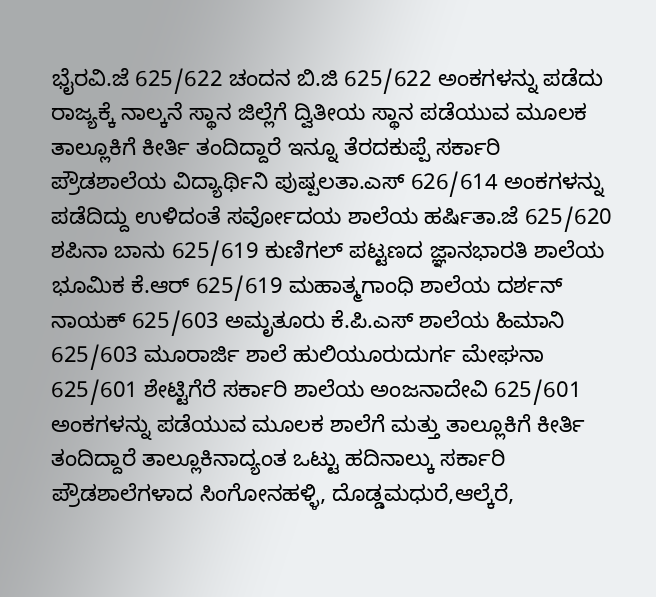ಭೈರವಿ.ಜೆ 625/622 ಚಂದನ ಬಿ.ಜಿ 625/622 ಅಂಕಗಳನ್ನು ಪಡೆದು ರಾಜ್ಯಕ್ಕೆ ನಾಲ್ಕನೆ ಸ್ಥಾನ ಜಿಲ್ಲೆಗೆ ದ್ವಿತೀಯ ಸ್ಥಾನ ಪಡೆಯುವ ಮೂಲಕ ತಾಲ್ಲೂಕಿಗೆ ಕೀರ್ತಿ ತಂದಿದ್ದಾರೆ ಇನ್ನೂ ತೆರದಕುಪ್ಪೆ ಸರ್ಕಾರಿ ಪ್ರೌಡಶಾಲೆಯ ವಿದ್ಯಾರ್ಥಿನಿ ಪುಷ್ಪಲತಾ.ಎಸ್ 626/614 ಅಂಕಗಳನ್ನು ಪಡೆದಿದ್ದು ಉಳಿದಂತೆ ಸರ್ವೋದಯ ಶಾಲೆಯ ಹರ್ಷಿತಾ.ಜೆ 625/620 ಶಪಿನಾ ಬಾನು 625/619 ಕುಣಿಗಲ್ ಪಟ್ಟಣದ ಜ್ಞಾನಭಾರತಿ ಶಾಲೆಯ ಭೂಮಿಕ ಕೆ.ಆರ್ 625/619 ಮಹಾತ್ಮಗಾಂಧಿ ಶಾಲೆಯ ದರ್ಶನ್ ನಾಯಕ್ 625/603 ಅಮೃತೂರು ಕೆ.ಪಿ.ಎಸ್ ಶಾಲೆಯ ಹಿಮಾನಿ 625/603 ಮೂರಾರ್ಜಿ ಶಾಲೆ ಹುಲಿಯೂರುದುರ್ಗ ಮೇಘನಾ 625/601 ಶೇಟ್ಟಿಗೆರೆ ಸರ್ಕಾರಿ ಶಾಲೆಯ ಅಂಜನಾದೇವಿ 625/601 ಅಂಕಗಳನ್ನು ಪಡೆಯುವ ಮೂಲಕ ಶಾಲೆಗೆ ಮತ್ತು ತಾಲ್ಲೂಕಿಗೆ ಕೀರ್ತಿ ತಂದಿದ್ದಾರೆ ತಾಲ್ಲೂಕಿನಾದ್ಯಂತ ಒಟ್ಟು ಹದಿನಾಲ್ಕು ಸರ್ಕಾರಿ ಪ್ರೌಡಶಾಲೆಗಳಾದ ಸಿಂಗೋನಹಳ್ಳಿ, ದೊಡ್ಡಮಧುರೆ,ಆಲ್ಕೆರೆ,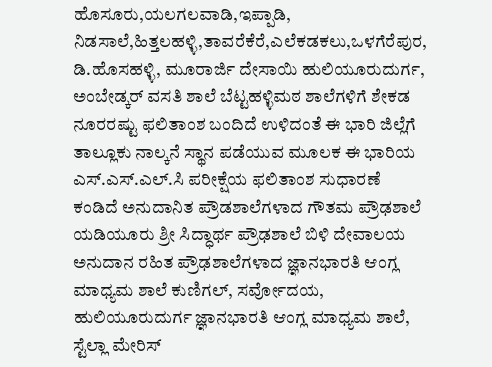ಹೊಸೂರು,ಯಲಗಲವಾಡಿ,ಇಪ್ಪಾಡಿ, ನಿಡಸಾಲೆ,ಹಿತ್ತಲಹಳ್ಳಿ,ತಾವರೆಕೆರೆ,ಎಲೆಕಡಕಲು,ಒಳಗೆರೆಪುರ, ಡಿ.ಹೊಸಹಳ್ಳಿ, ಮೂರಾರ್ಜಿ ದೇಸಾಯಿ ಹುಲಿಯೂರುದುರ್ಗ, ಅಂಬೇಡ್ಕರ್ ವಸತಿ ಶಾಲೆ ಬೆಟ್ಟಹಳ್ಳಿಮಠ ಶಾಲೆಗಳಿಗೆ ಶೇಕಡ ನೂರರಷ್ಟು ಫಲಿತಾಂಶ ಬಂದಿದೆ ಉಳಿದಂತೆ ಈ ಭಾರಿ ಜಿಲ್ಲೆಗೆ ತಾಲ್ಲೂಕು ನಾಲ್ಕನೆ ಸ್ಥಾನ ಪಡೆಯುವ ಮೂಲಕ ಈ ಭಾರಿಯ ಎಸ್.ಎಸ್.ಎಲ್.ಸಿ ಪರೀಕ್ಷೆಯ ಫಲಿತಾಂಶ ಸುಧಾರಣೆ ಕಂಡಿದೆ ಅನುದಾನಿತ ಪ್ರೌಡಶಾಲೆಗಳಾದ ಗೌತಮ ಪ್ರೌಢಶಾಲೆ ಯಡಿಯೂರು ಶ್ರೀ ಸಿದ್ಧಾರ್ಥ ಪ್ರೌಢಶಾಲೆ ಬಿಳಿ ದೇವಾಲಯ ಅನುದಾನ ರಹಿತ ಪ್ರೌಢಶಾಲೆಗಳಾದ ಜ್ಞಾನಭಾರತಿ ಆಂಗ್ಲ ಮಾಧ್ಯಮ ಶಾಲೆ ಕುಣಿಗಲ್, ಸರ್ವೋದಯ, ಹುಲಿಯೂರುದುರ್ಗ ಜ್ಞಾನಭಾರತಿ ಆಂಗ್ಲ ಮಾಧ್ಯಮ ಶಾಲೆ, ಸ್ಟೆಲ್ಲಾ ಮೇರಿಸ್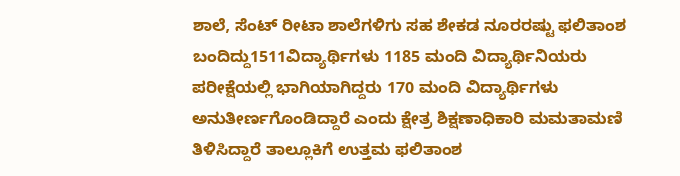ಶಾಲೆ, ಸೆಂಟ್ ರೀಟಾ ಶಾಲೆಗಳಿಗು ಸಹ ಶೇಕಡ ನೂರರಷ್ಟು ಫಲಿತಾಂಶ ಬಂದಿದ್ದು1511ವಿದ್ಯಾರ್ಥಿಗಳು 1185 ಮಂದಿ ವಿದ್ಯಾರ್ಥಿನಿಯರು ಪರೀಕ್ಷೆಯಲ್ಲಿ ಭಾಗಿಯಾಗಿದ್ದರು 170 ಮಂದಿ ವಿದ್ಯಾರ್ಥಿಗಳು ಅನುತೀರ್ಣಗೊಂಡಿದ್ದಾರೆ ಎಂದು ಕ್ಷೇತ್ರ ಶಿಕ್ಷಣಾಧಿಕಾರಿ ಮಮತಾಮಣಿ ತಿಳಿಸಿದ್ದಾರೆ ತಾಲ್ಲೂಕಿಗೆ ಉತ್ತಮ ಫಲಿತಾಂಶ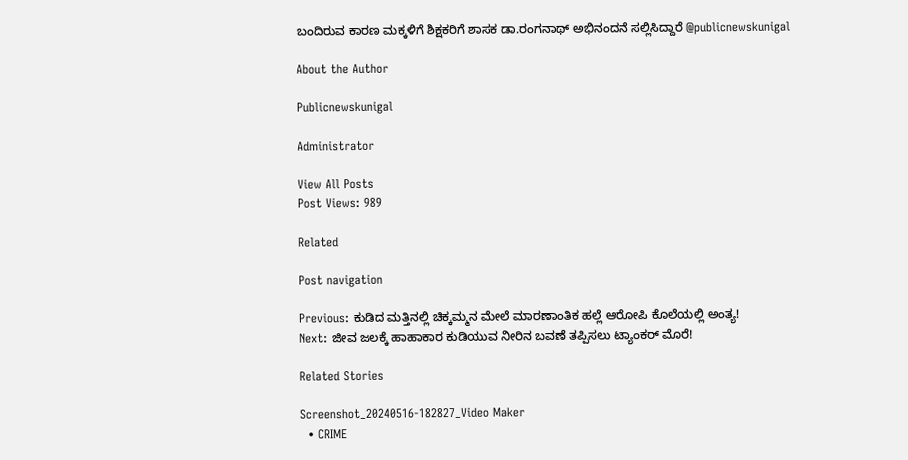ಬಂದಿರುವ ಕಾರಣ ಮಕ್ಕಳಿಗೆ ಶಿಕ್ಷಕರಿಗೆ ಶಾಸಕ ಡಾ.ರಂಗನಾಥ್ ಅಭಿನಂದನೆ ಸಲ್ಲಿಸಿದ್ದಾರೆ @publicnewskunigal

About the Author

Publicnewskunigal

Administrator

View All Posts
Post Views: 989

Related

Post navigation

Previous: ಕುಡಿದ ಮತ್ತಿನಲ್ಲಿ ಚಿಕ್ಕಮ್ಮನ ಮೇಲೆ ಮಾರಣಾಂತಿಕ ಹಲ್ಲೆ ಆರೋಪಿ ಕೊಲೆಯಲ್ಲಿ ಅಂತ್ಯ!
Next: ಜೀವ ಜಲಕ್ಕೆ ಹಾಹಾಕಾರ ಕುಡಿಯುವ ನೀರಿನ ಬವಣೆ ತಪ್ಪಿಸಲು ಟ್ಯಾಂಕರ್ ಮೊರೆ!

Related Stories

Screenshot_20240516-182827_Video Maker
  • CRIME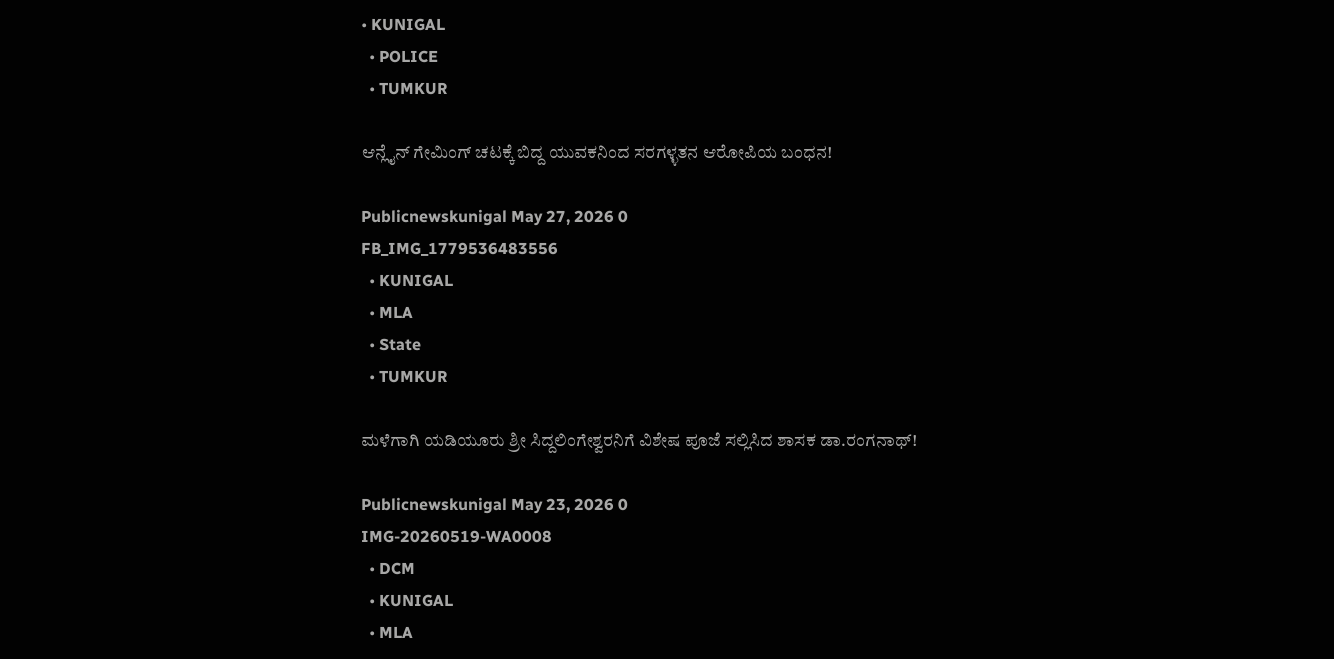• KUNIGAL
  • POLICE
  • TUMKUR

ಆನ್ಲೈನ್ ಗೇಮಿಂಗ್ ಚಟಕ್ಕೆ ಬಿದ್ದ ಯುವಕನಿಂದ ಸರಗಳ್ಳತನ ಆರೋಪಿಯ ಬಂಧನ!

Publicnewskunigal May 27, 2026 0
FB_IMG_1779536483556
  • KUNIGAL
  • MLA
  • State
  • TUMKUR

ಮಳೆಗಾಗಿ ಯಡಿಯೂರು ಶ್ರೀ ಸಿದ್ದಲಿಂಗೇಶ್ವರನಿಗೆ ವಿಶೇಷ ಪೂಜೆ ಸಲ್ಲಿಸಿದ ಶಾಸಕ ಡಾ.ರಂಗನಾಥ್!

Publicnewskunigal May 23, 2026 0
IMG-20260519-WA0008
  • DCM
  • KUNIGAL
  • MLA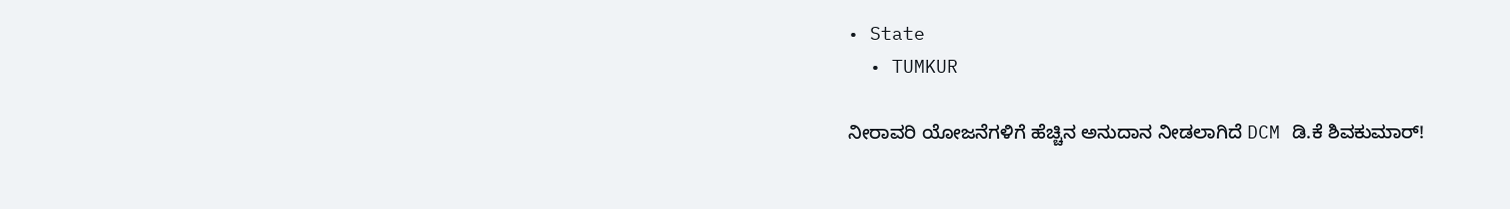• State
  • TUMKUR

ನೀರಾವರಿ ಯೋಜನೆಗಳಿಗೆ ಹೆಚ್ಚಿನ ಅನುದಾನ ನೀಡಲಾಗಿದೆ DCM ಡಿ.ಕೆ ಶಿವಕುಮಾರ್!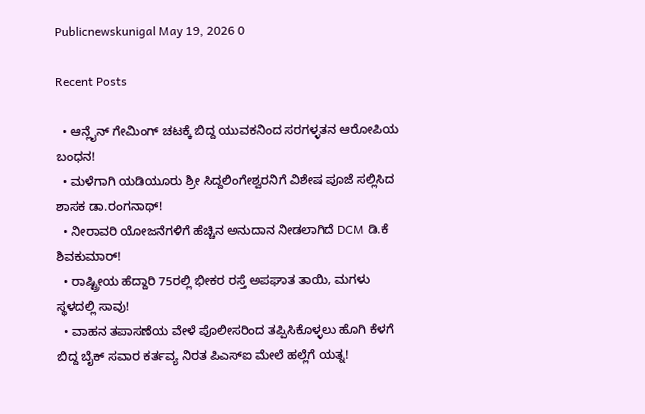Publicnewskunigal May 19, 2026 0

Recent Posts

  • ಆನ್ಲೈನ್ ಗೇಮಿಂಗ್ ಚಟಕ್ಕೆ ಬಿದ್ದ ಯುವಕನಿಂದ ಸರಗಳ್ಳತನ ಆರೋಪಿಯ ಬಂಧನ!
  • ಮಳೆಗಾಗಿ ಯಡಿಯೂರು ಶ್ರೀ ಸಿದ್ದಲಿಂಗೇಶ್ವರನಿಗೆ ವಿಶೇಷ ಪೂಜೆ ಸಲ್ಲಿಸಿದ ಶಾಸಕ ಡಾ.ರಂಗನಾಥ್!
  • ನೀರಾವರಿ ಯೋಜನೆಗಳಿಗೆ ಹೆಚ್ಚಿನ ಅನುದಾನ ನೀಡಲಾಗಿದೆ DCM ಡಿ.ಕೆ ಶಿವಕುಮಾರ್!
  • ರಾಷ್ಟ್ರೀಯ ಹೆದ್ದಾರಿ 75ರಲ್ಲಿ ಭೀಕರ ರಸ್ತೆ ಅಪಘಾತ ತಾಯಿ, ಮಗಳು ಸ್ಥಳದಲ್ಲಿ ಸಾವು!
  • ವಾಹನ ತಪಾಸಣೆಯ ವೇಳೆ ಪೊಲೀಸರಿಂದ ತಪ್ಪಿಸಿಕೊಳ್ಳಲು ಹೊಗಿ ಕೆಳಗೆ ಬಿದ್ದ ಬೈಕ್ ಸವಾರ ಕರ್ತವ್ಯ ನಿರತ ಪಿಎಸ್ಐ ಮೇಲೆ ಹಲ್ಲೆಗೆ ಯತ್ನ!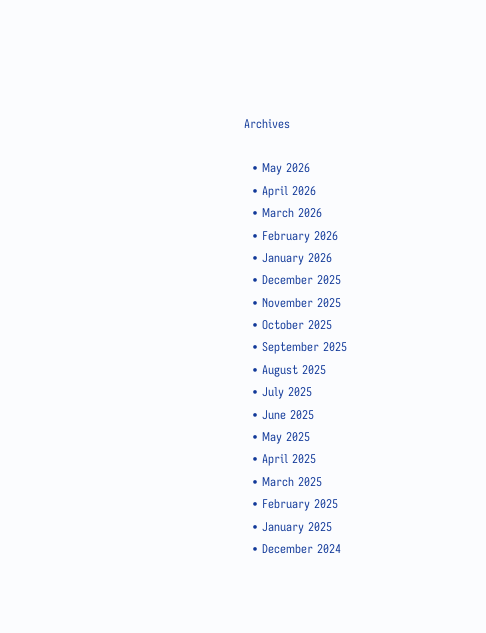Archives

  • May 2026
  • April 2026
  • March 2026
  • February 2026
  • January 2026
  • December 2025
  • November 2025
  • October 2025
  • September 2025
  • August 2025
  • July 2025
  • June 2025
  • May 2025
  • April 2025
  • March 2025
  • February 2025
  • January 2025
  • December 2024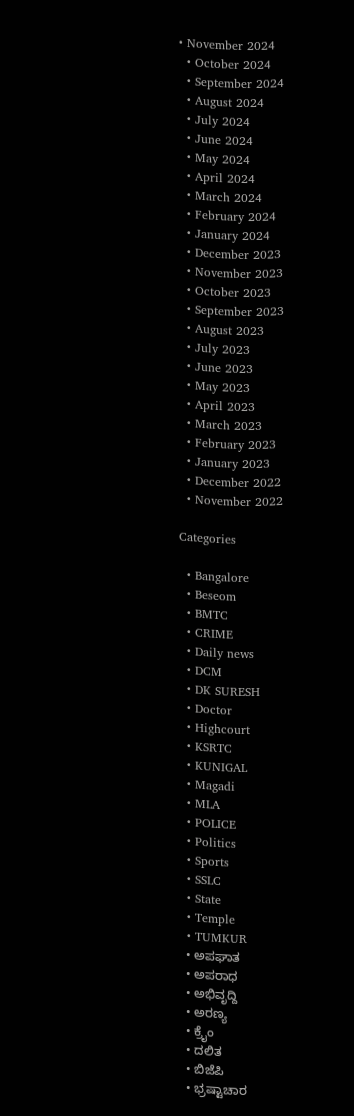• November 2024
  • October 2024
  • September 2024
  • August 2024
  • July 2024
  • June 2024
  • May 2024
  • April 2024
  • March 2024
  • February 2024
  • January 2024
  • December 2023
  • November 2023
  • October 2023
  • September 2023
  • August 2023
  • July 2023
  • June 2023
  • May 2023
  • April 2023
  • March 2023
  • February 2023
  • January 2023
  • December 2022
  • November 2022

Categories

  • Bangalore
  • Beseom
  • BMTC
  • CRIME
  • Daily news
  • DCM
  • DK SURESH
  • Doctor
  • Highcourt
  • KSRTC
  • KUNIGAL
  • Magadi
  • MLA
  • POLICE
  • Politics
  • Sports
  • SSLC
  • State
  • Temple
  • TUMKUR
  • ಅಪಘಾತ
  • ಅಪರಾಧ
  • ಅಭಿವೃದ್ದಿ
  • ಅರಣ್ಯ
  • ಕ್ರೈಂ
  • ದಲಿತ
  • ಬಿಜೆಪಿ
  • ಭ್ರಷ್ಟಾಚಾರ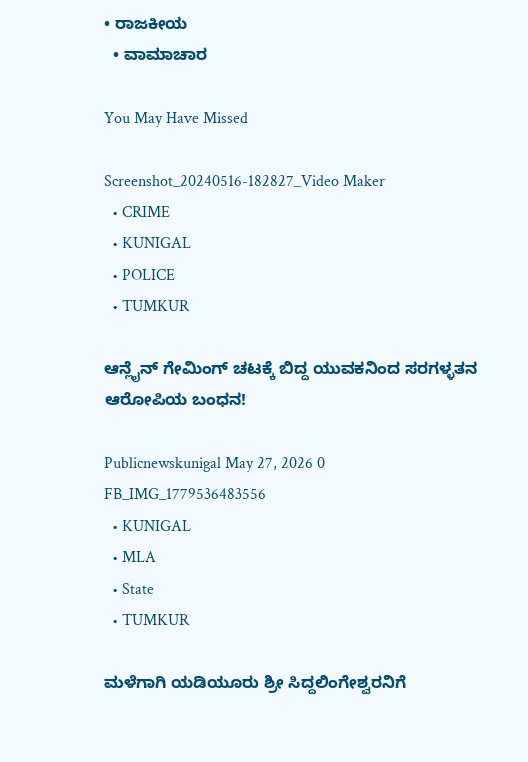• ರಾಜಕೀಯ
  • ವಾಮಾಚಾರ

You May Have Missed

Screenshot_20240516-182827_Video Maker
  • CRIME
  • KUNIGAL
  • POLICE
  • TUMKUR

ಆನ್ಲೈನ್ ಗೇಮಿಂಗ್ ಚಟಕ್ಕೆ ಬಿದ್ದ ಯುವಕನಿಂದ ಸರಗಳ್ಳತನ ಆರೋಪಿಯ ಬಂಧನ!

Publicnewskunigal May 27, 2026 0
FB_IMG_1779536483556
  • KUNIGAL
  • MLA
  • State
  • TUMKUR

ಮಳೆಗಾಗಿ ಯಡಿಯೂರು ಶ್ರೀ ಸಿದ್ದಲಿಂಗೇಶ್ವರನಿಗೆ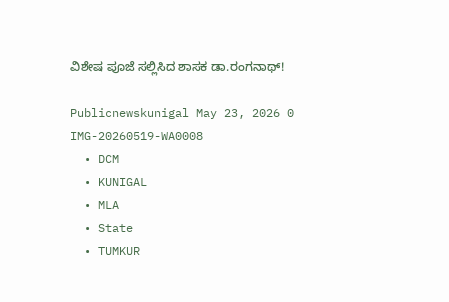ವಿಶೇಷ ಪೂಜೆ ಸಲ್ಲಿಸಿದ ಶಾಸಕ ಡಾ.ರಂಗನಾಥ್!

Publicnewskunigal May 23, 2026 0
IMG-20260519-WA0008
  • DCM
  • KUNIGAL
  • MLA
  • State
  • TUMKUR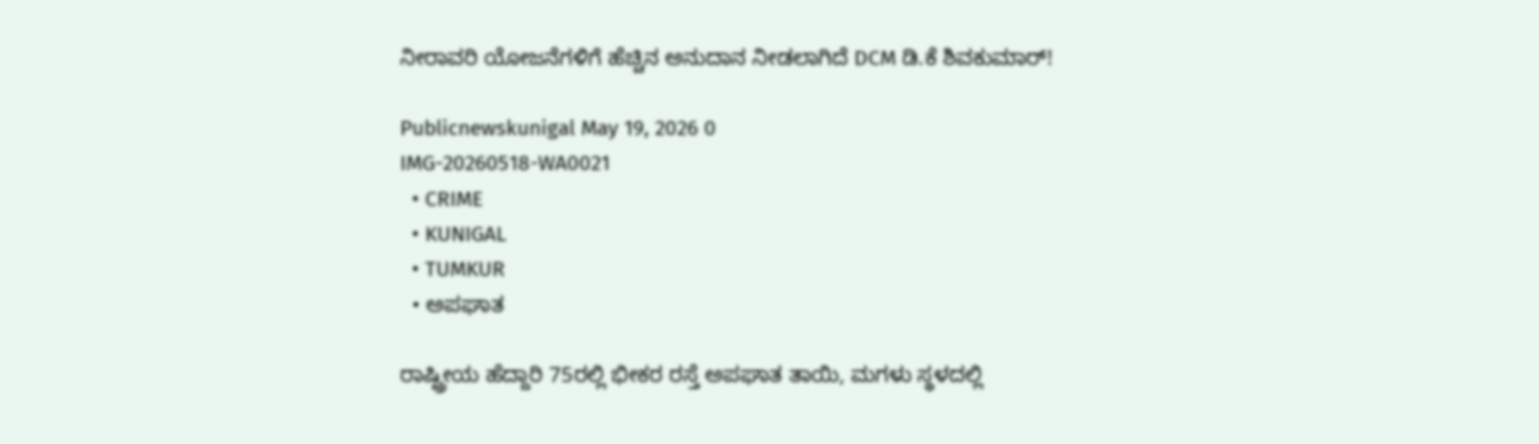ನೀರಾವರಿ ಯೋಜನೆಗಳಿಗೆ ಹೆಚ್ಚಿನ ಅನುದಾನ ನೀಡಲಾಗಿದೆ DCM ಡಿ.ಕೆ ಶಿವಕುಮಾರ್!

Publicnewskunigal May 19, 2026 0
IMG-20260518-WA0021
  • CRIME
  • KUNIGAL
  • TUMKUR
  • ಅಪಘಾತ

ರಾಷ್ಟ್ರೀಯ ಹೆದ್ದಾರಿ 75ರಲ್ಲಿ ಭೀಕರ ರಸ್ತೆ ಅಪಘಾತ ತಾಯಿ, ಮಗಳು ಸ್ಥಳದಲ್ಲಿ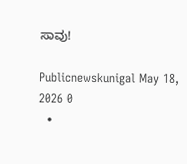ಸಾವು!

Publicnewskunigal May 18, 2026 0
  •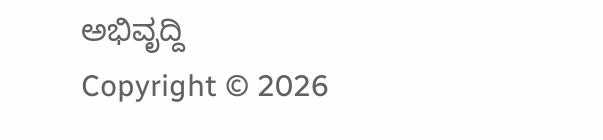ಅಭಿವೃದ್ದಿ
Copyright © 2026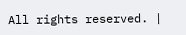All rights reserved. |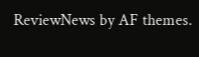ReviewNews by AF themes.